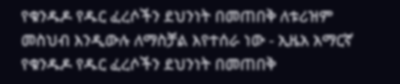የቁንዱዶ የዱር ፈረሶችን ደህንነት በመጠበቅ ለቱሪዝም መስህብ እንዲውሉ ለማስቻል እየተሰራ ነው - ኢዜአ አማርኛ
የቁንዱዶ የዱር ፈረሶችን ደህንነት በመጠበቅ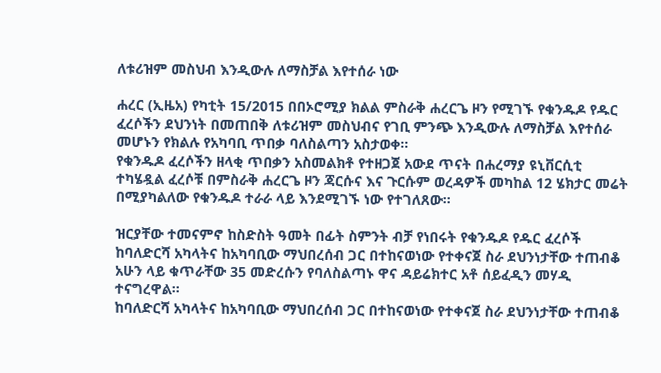ለቱሪዝም መስህብ እንዲውሉ ለማስቻል እየተሰራ ነው

ሐረር (ኢዜአ) የካቲት 15/2015 በበኦሮሚያ ክልል ምስራቅ ሐረርጌ ዞን የሚገኙ የቁንዱዶ የዱር ፈረሶችን ደህንነት በመጠበቅ ለቱሪዝም መስህብና የገቢ ምንጭ እንዲውሉ ለማስቻል እየተሰራ መሆኑን የክልሉ የአካባቢ ጥበቃ ባለስልጣን አስታወቀ።
የቁንዱዶ ፈረሶችን ዘላቂ ጥበቃን አስመልክቶ የተዘጋጀ አውደ ጥናት በሐረማያ ዩኒቨርሲቲ ተካሄዷል ፈረሶቹ በምስራቅ ሐረርጌ ዞን ጃርሱና እና ጉርሱም ወረዳዎች መካከል 12 ሄክታር መሬት በሚያካልለው የቁንዱዶ ተራራ ላይ እንደሚገኙ ነው የተገለጸው።

ዝርያቸው ተመናምኖ ከስድስት ዓመት በፊት ስምንት ብቻ የነበሩት የቁንዱዶ የዱር ፈረሶች ከባለድርሻ አካላትና ከአካባቢው ማህበረሰብ ጋር በተከናወነው የተቀናጀ ስራ ደህንነታቸው ተጠብቆ አሁን ላይ ቁጥራቸው 35 መድረሱን የባለስልጣኑ ዋና ዳይሬክተር አቶ ሰይፈዲን መሃዲ ተናግረዋል።
ከባለድርሻ አካላትና ከአካባቢው ማህበረሰብ ጋር በተከናወነው የተቀናጀ ስራ ደህንነታቸው ተጠብቆ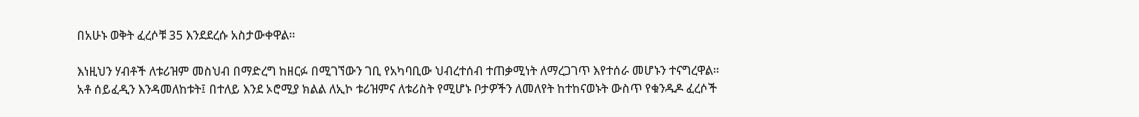በአሁኑ ወቅት ፈረሶቹ 35 እንደደረሱ አስታውቀዋል።

እነዚህን ሃብቶች ለቱሪዝም መስህብ በማድረግ ከዘርፉ በሚገኘውን ገቢ የአካባቢው ህብረተሰብ ተጠቃሚነት ለማረጋገጥ እየተሰራ መሆኑን ተናግረዋል።
አቶ ሰይፈዲን እንዳመለከቱት፤ በተለይ እንደ ኦሮሚያ ክልል ለኢኮ ቱሪዝምና ለቱሪስት የሚሆኑ ቦታዎችን ለመለየት ከተከናወኑት ውስጥ የቁንዱዶ ፈረሶች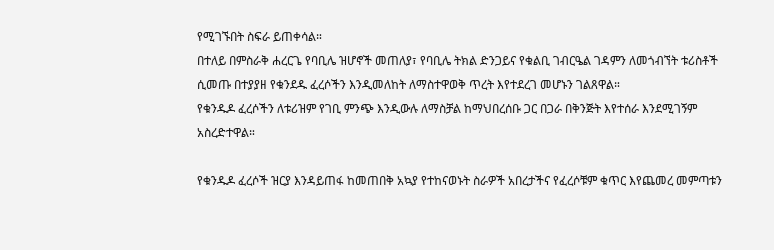የሚገኙበት ስፍራ ይጠቀሳል።
በተለይ በምስራቅ ሐረርጌ የባቢሌ ዝሆኖች መጠለያ፣ የባቢሌ ትክል ድንጋይና የቁልቢ ገብርዔል ገዳምን ለመጎብኘት ቱሪስቶች ሲመጡ በተያያዘ የቁንደዱ ፈረሶችን እንዲመለከት ለማስተዋወቅ ጥረት እየተደረገ መሆኑን ገልጸዋል።
የቁንዱዶ ፈረሶችን ለቱሪዝም የገቢ ምንጭ እንዲውሉ ለማስቻል ከማህበረሰቡ ጋር በጋራ በቅንጅት እየተሰራ እንደሚገኝም አስረድተዋል።

የቁንዱዶ ፈረሶች ዝርያ እንዳይጠፋ ከመጠበቅ አኳያ የተከናወኑት ስራዎች አበረታችና የፈረሶቹም ቁጥር እየጨመረ መምጣቱን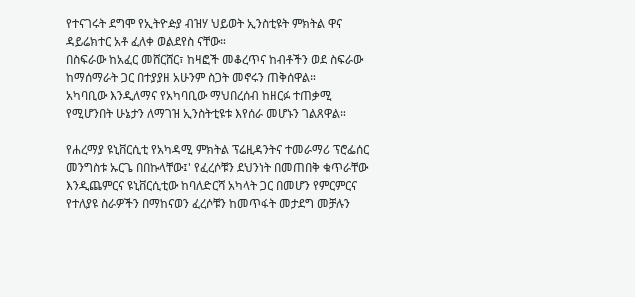የተናገሩት ደግሞ የኢትዮዽያ ብዝሃ ህይወት ኢንስቲዩት ምክትል ዋና ዳይሬክተር አቶ ፈለቀ ወልደየስ ናቸው።
በስፍራው ከአፈር መሸርሸር፣ ከዛፎች መቆረጥና ከብቶችን ወደ ስፍራው ከማሰማራት ጋር በተያያዘ አሁንም ስጋት መኖሩን ጠቅሰዋል።
አካባቢው እንዲለማና የአካባቢው ማህበረሰብ ከዘርፉ ተጠቃሚ የሚሆንበት ሁኔታን ለማገዝ ኢንስትቲዩቱ እየሰራ መሆኑን ገልጸዋል።

የሐረማያ ዩኒቨርሲቲ የአካዳሚ ምክትል ፕሬዚዳንትና ተመራማሪ ፕሮፌሰር መንግስቱ ኡርጌ በበኩላቸው፤' የፈረሶቹን ደህንነት በመጠበቅ ቁጥራቸው እንዲጨምርና ዩኒቨርሲቲው ከባለድርሻ አካላት ጋር በመሆን የምርምርና የተለያዩ ስራዎችን በማከናወን ፈረሶቹን ከመጥፋት መታደግ መቻሉን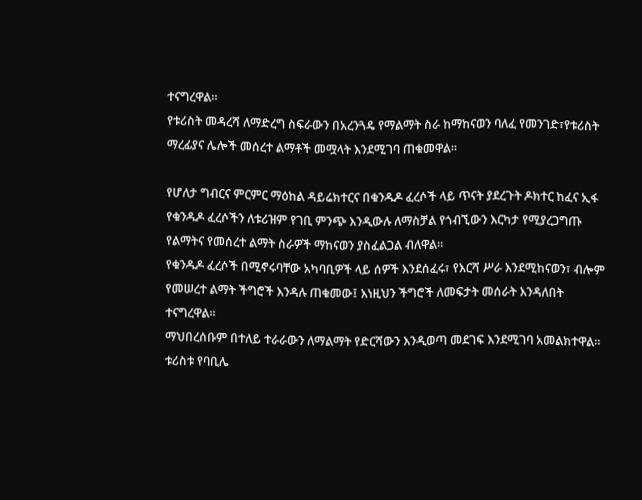ተናግረዋል።
የቱሪስት መዳረሻ ለማድረግ ስፍራውን በአረንጓዴ የማልማት ስራ ከማከናወን ባለፈ የመንገድ፣የቱሪስት ማረፊያና ሌሎች መሰረተ ልማቶች መሟላት እንደሚገባ ጠቁመዋል።

የሆለታ ግብርና ምርምር ማዕከል ዳይሬክተርና በቁንዱዶ ፈረሶች ላይ ጥናት ያደረጉት ዶክተር ከፈና ኢፋ የቁንዱዶ ፈረሶችን ለቱሪዝም የገቢ ምንጭ እንዲውሉ ለማስቻል የጎብኚውን እርካታ የሚያረጋግጡ የልማትና የመሰረተ ልማት ስራዎች ማከናወን ያስፈልጋል ብለዋል።
የቁንዱዶ ፈረሶች በሚኖሩባቸው አካባቢዎች ላይ ሰዎች እንደሰፈሩ፣ የእርሻ ሥራ እንደሚከናወን፣ ብሎም የመሠረተ ልማት ችግሮች እንዳሉ ጠቁመው፤ እነዚህን ችግሮች ለመፍታት መሰራት እንዳለበት ተናግረዋል።
ማህበረሰቡም በተለይ ተራራውን ለማልማት የድርሻውን እንዲወጣ መደገፍ እንደሚገባ አመልክተዋል።
ቱሪስቱ የባቢሌ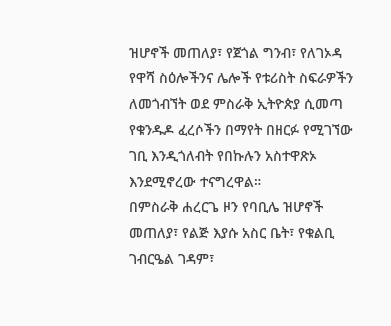ዝሆኖች መጠለያ፣ የጀጎል ግንብ፣ የለገኦዳ የዋሻ ስዕሎችንና ሌሎች የቱሪስት ስፍራዎችን ለመጎብኘት ወደ ምስራቅ ኢትዮጵያ ሲመጣ የቁንዱዶ ፈረሶችን በማየት በዘርፉ የሚገኘው ገቢ እንዲጎለብት የበኩሉን አስተዋጽኦ እንደሚኖረው ተናግረዋል።
በምስራቅ ሐረርጌ ዞን የባቢሌ ዝሆኖች መጠለያ፣ የልጅ እያሱ አስር ቤት፣ የቁልቢ ገብርዔል ገዳም፣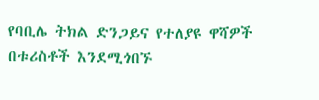የባቢሌ ትክል ድንጋይና የተለያዩ ዋሻዎች በቱሪስቶች እንደሚጎበኙ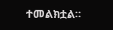ተመልክቷል።